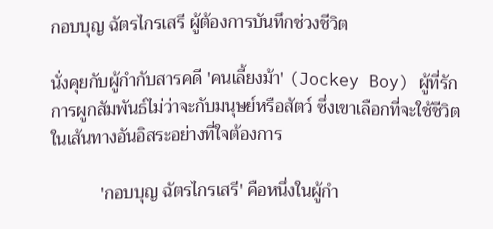กอบบุญ ฉัตรไกรเสรี ผู้ต้องการบันทึกช่วงชีวิต

นั่งคุยกับผู้กำกับสารคดี 'คนเลี้ยงม้า' (Jockey Boy) ผู้ที่รักการผูกสัมพันธ์ไม่ว่าจะกับมนุษย์หรือสัตว์ ซึ่งเขาเลือกที่จะใช้ชีวิตในเส้นทางอันอิสระอย่างที่ใจต้องการ

           'กอบบุญ ฉัตรไกรเสรี' คือหนึ่งในผู้กำ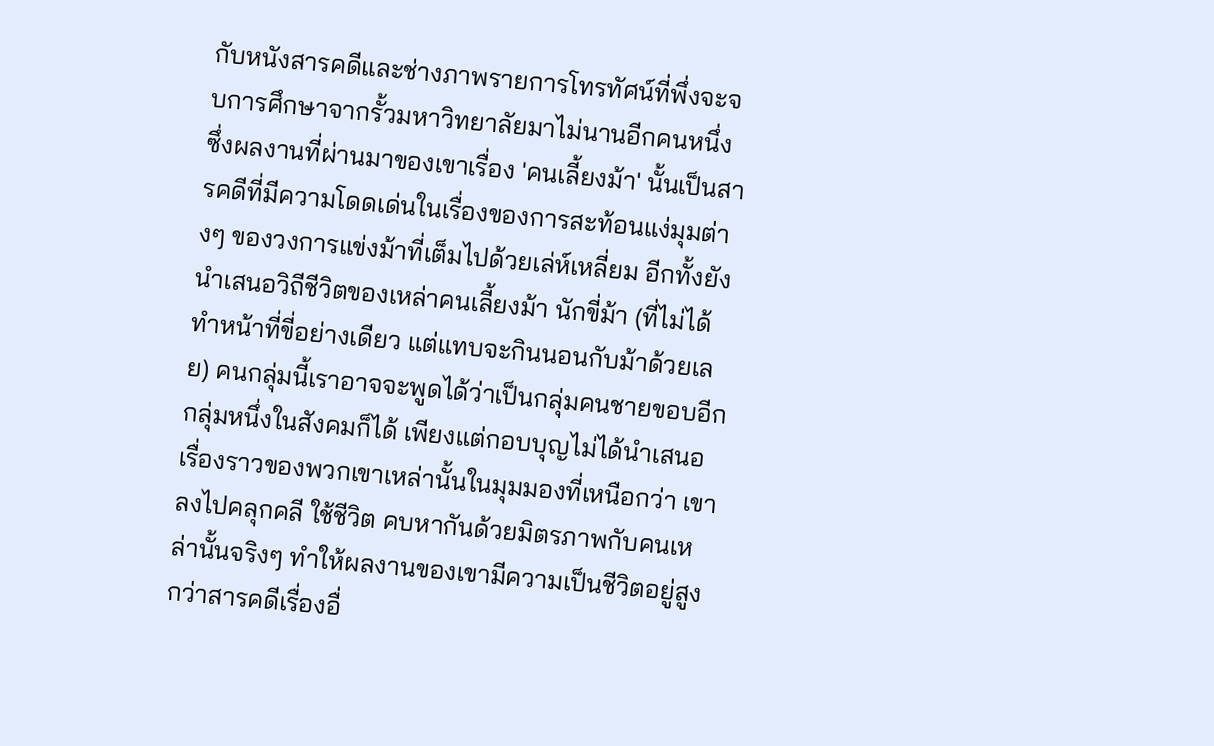กับหนังสารคดีและช่างภาพรายการโทรทัศน์ที่พึ่งจะจบการศึกษาจากรั้วมหาวิทยาลัยมาไม่นานอีกคนหนึ่ง ซึ่งผลงานที่ผ่านมาของเขาเรื่อง 'คนเลี้ยงม้า' นั้นเป็นสารคดีที่มีความโดดเด่นในเรื่องของการสะท้อนแง่มุมต่างๆ ของวงการแข่งม้าที่เต็มไปด้วยเล่ห์เหลี่ยม อีกทั้งยังนำเสนอวิถีชีวิตของเหล่าคนเลี้ยงม้า นักขี่ม้า (ที่ไม่ได้ทำหน้าที่ขี่อย่างเดียว แต่แทบจะกินนอนกับม้าด้วยเลย) คนกลุ่มนี้เราอาจจะพูดได้ว่าเป็นกลุ่มคนชายขอบอีกกลุ่มหนึ่งในสังคมก็ได้ เพียงแต่กอบบุญไม่ได้นำเสนอเรื่องราวของพวกเขาเหล่านั้นในมุมมองที่เหนือกว่า เขาลงไปคลุกคลี ใช้ชีวิต คบหากันด้วยมิตรภาพกับคนเหล่านั้นจริงๆ ทำให้ผลงานของเขามีความเป็นชีวิตอยู่สูงกว่าสารคดีเรื่องอื่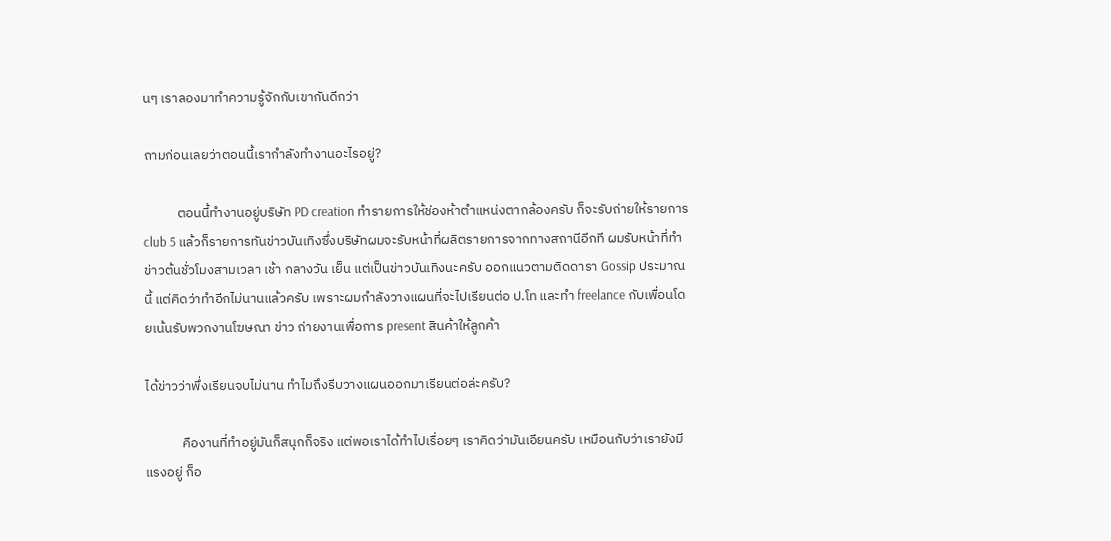นๆ เราลองมาทำความรู้จักกับเขากันดีกว่า

ถามก่อนเลยว่าตอนนี้เรากำลังทำงานอะไรอยู่?

           ตอนนี้ทำงานอยู่บริษัท PD creation ทำรายการให้ช่องห้าตำแหน่งตากล้องครับ ก็จะรับถ่ายให้รายการ club 5 แล้วก็รายการทันข่าวบันเทิงซึ่งบริษัทผมจะรับหน้าที่ผลิตรายการจากทางสถานีอีกที ผมรับหน้าที่ทำข่าวต้นชั่วโมงสามเวลา เช้า กลางวัน เย็น แต่เป็นข่าวบันเทิงนะครับ ออกแนวตามติดดารา Gossip ประมาณนี้ แต่คิดว่าทำอีกไม่นานแล้วครับ เพราะผมกำลังวางแผนที่จะไปเรียนต่อ ป.โท และทำ freelance กับเพื่อนโดยเน้นรับพวกงานโฆษณา ข่าว ถ่ายงานเพื่อการ present สินค้าให้ลูกค้า

ได้ข่าวว่าพึ่งเรียนจบไม่นาน ทำไมถึงรีบวางแผนออกมาเรียนต่อล่ะครับ?

            คืองานที่ทำอยู่มันก็สนุกก็จริง แต่พอเราได้ทำไปเรื่อยๆ เราคิดว่ามันเอียนครับ เหมือนกับว่าเรายังมีแรงอยู่ ก็อ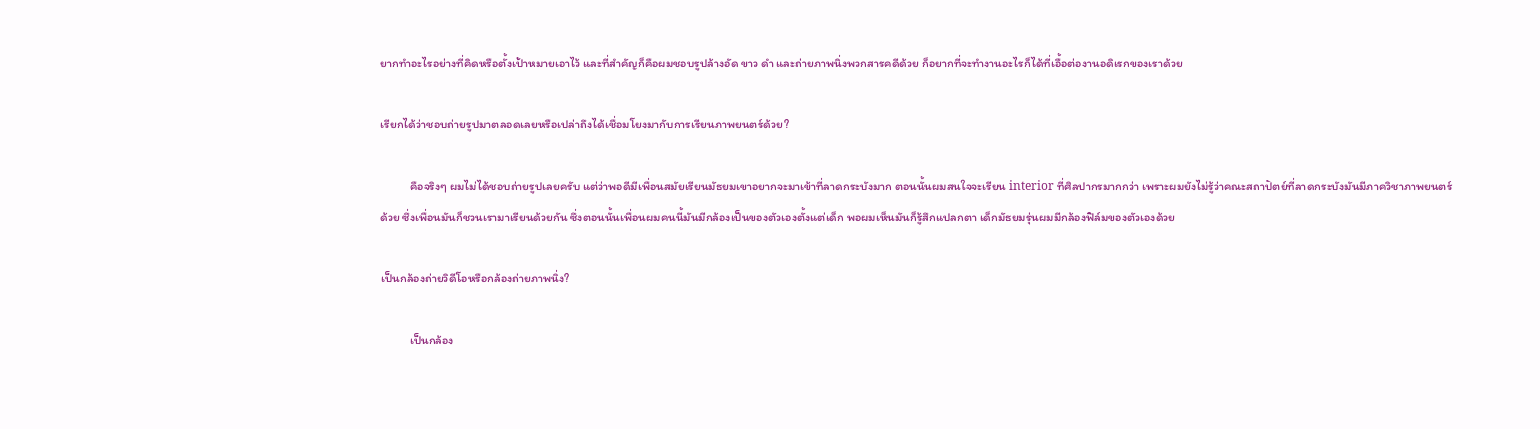ยากทำอะไรอย่างที่คิดหรือตั้งเป้าหมายเอาไว้ และที่สำคัญก็คือผมชอบรูปล้างอัด ขาว ดำ และถ่ายภาพนิ่งพวกสารคดีด้วย ก็อยากที่จะทำงานอะไรก็ได้ที่เอื้อต่องานอดิเรกของเราด้วย

เรียกได้ว่าชอบถ่ายรูปมาตลอดเลยหรือเปล่าถึงได้เชื่อมโยงมากับการเรียนภาพยนตร์ด้วย?

           คือจริงๆ ผมไม่ได้ชอบถ่ายรูปเลยครับ แต่ว่าพอดีมีเพื่อนสมัยเรียนมัธยมเขาอยากจะมาเข้าที่ลาดกระบังมาก ตอนนั้นผมสนใจจะเรียน interior ที่ศิลปากรมากกว่า เพราะผมยังไม่รู้ว่าคณะสถาปัตย์ที่ลาดกระบังมันมีภาควิชาภาพยนตร์ด้วย ซึ่งเพื่อนมันก็ชวนเรามาเรียนด้วยกัน ซึ่งตอนนั้นเพื่อนผมคนนี้มันมีกล้องเป็นของตัวเองตั้งแต่เด็ก พอผมเห็นมันก็รู้สึกแปลกตา เด็กมัธยมรุ่นผมมีกล้องฟิล์มของตัวเองด้วย

เป็นกล้องถ่ายวิดีโอหรือกล้องถ่ายภาพนิ่ง?

           เป็นกล้อง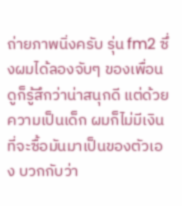ถ่ายภาพนิ่งครับ รุ่น fm2 ซึ่งผมได้ลองจับๆ ของเพื่อนดูก็รู้สึกว่าน่าสนุกดี แต่ด้วยความเป็นเด็ก ผมก็ไม่มีเงินที่จะซื้อมันมาเป็นของตัวเอง บวกกับว่า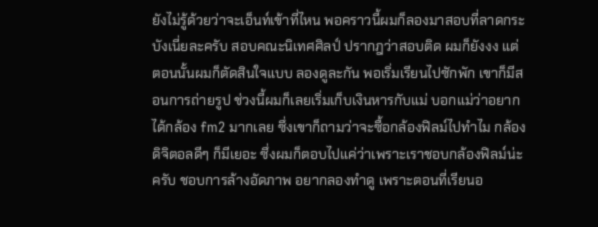ยังไม่รู้ด้วยว่าจะเอ็นท์เข้าที่ไหน พอคราวนี้ผมก็ลองมาสอบที่ลาดกระบังเนี่ยละครับ สอบคณะนิเทศศิลป์ ปรากฎว่าสอบติด ผมก็ยังงง แต่ตอนนั้นผมก็ตัดสินใจแบบ ลองดูละกัน พอเริ่มเรียนไปซักพัก เขาก็มีสอนการถ่ายรูป ช่วงนี้ผมก็เลยเริ่มเก็บเงินหารกับแม่ บอกแม่ว่าอยากได้กล้อง fm2 มากเลย ซึ่งเขาก็ถามว่าจะซื้อกล้องฟิลม์ไปทำไม กล้องดิจิตอลดีๆ ก็มีเยอะ ซึ่งผมก็ตอบไปแค่ว่าเพราะเราชอบกล้องฟิลม์น่ะครับ ชอบการล้างอัดภาพ อยากลองทำดู เพราะตอนที่เรียนอ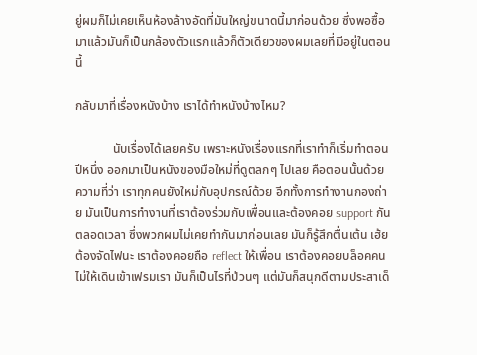ยู่ผมก็ไม่เคยเห็นห้องล้างอัดที่มันใหญ่ขนาดนี้มาก่อนด้วย ซึ่งพอซื้อมาแล้วมันก็เป็นกล้องตัวแรกแล้วก็ตัวเดียวของผมเลยที่มีอยู่ในตอนนี้

กลับมาที่เรื่องหนังบ้าง เราได้ทำหนังบ้างไหม?

            นับเรื่องได้เลยครับ เพราะหนังเรื่องแรกที่เราทำก็เริ่มทำตอนปีหนึ่ง ออกมาเป็นหนังของมือใหม่ที่ดูตลกๆ ไปเลย คือตอนนั้นด้วยความที่ว่า เราทุกคนยังใหม่กับอุปกรณ์ด้วย อีกทั้งการทำงานกองถ่าย มันเป็นการทำงานที่เราต้องร่วมกับเพื่อนและต้องคอย support กันตลอดเวลา ซึ่งพวกผมไม่เคยทำกันมาก่อนเลย มันก็รู้สึกตื่นเต้น เฮ้ย ต้องจัดไฟนะ เราต้องคอยถือ reflect ให้เพื่อน เราต้องคอยบล็อคคนไม่ให้เดินเข้าเฟรมเรา มันก็เป็นไรที่ป่วนๆ แต่มันก็สนุกดีตามประสาเด็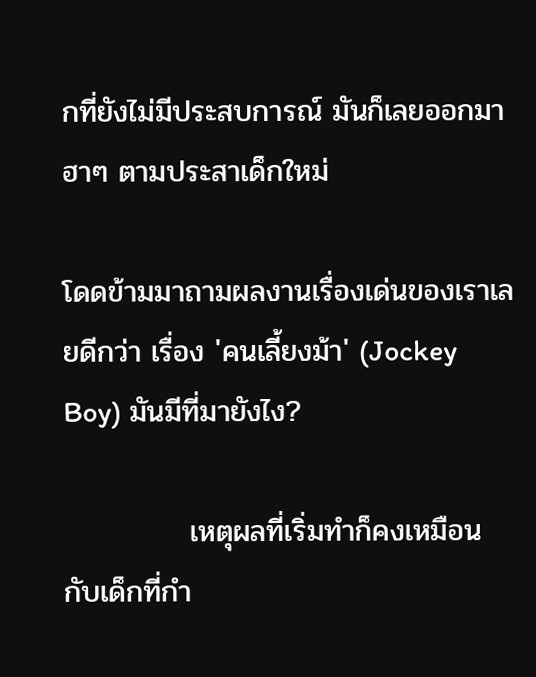กที่ยังไม่มีประสบการณ์ มันก็เลยออกมาฮาๆ ตามประสาเด็กใหม่

โดดข้ามมาถามผลงานเรื่องเด่นของเราเลยดีกว่า เรื่อง 'คนเลี้ยงม้า' (Jockey Boy) มันมีที่มายังไง?

            เหตุผลที่เริ่มทำก็คงเหมือนกับเด็กที่กำ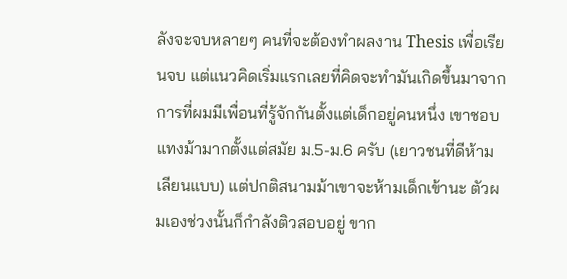ลังจะจบหลายๆ คนที่จะต้องทำผลงาน Thesis เพื่อเรียนจบ แต่แนวคิดเริ่มแรกเลยที่คิดจะทำมันเกิดขึ้นมาจากการที่ผมมีเพื่อนที่รู้จักกันตั้งแต่เด็กอยู่คนหนึ่ง เขาชอบแทงม้ามากตั้งแต่สมัย ม.5-ม.6 ครับ (เยาวชนที่ดีห้ามเลียนแบบ) แต่ปกติสนามม้าเขาจะห้ามเด็กเข้านะ ตัวผมเองช่วงนั้นก็กำลังติวสอบอยู่ ขาก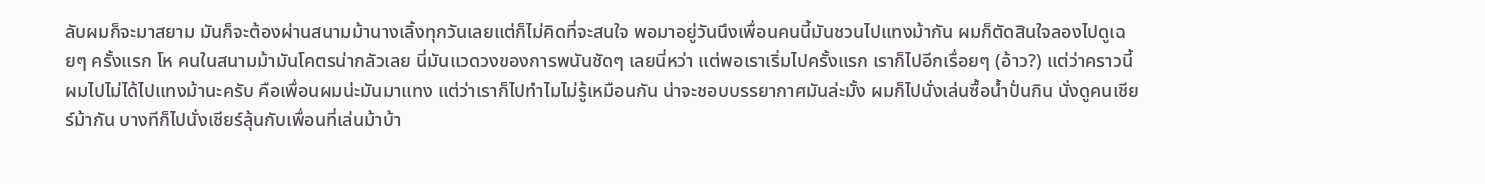ลับผมก็จะมาสยาม มันก็จะต้องผ่านสนามม้านางเลิ้งทุกวันเลยแต่ก็ไม่คิดที่จะสนใจ พอมาอยู่วันนึงเพื่อนคนนี้มันชวนไปแทงม้ากัน ผมก็ตัดสินใจลองไปดูเฉยๆ ครั้งแรก โห คนในสนามม้ามันโคตรน่ากลัวเลย นี่มันแวดวงของการพนันชัดๆ เลยนี่หว่า แต่พอเราเริ่มไปครั้งแรก เราก็ไปอีกเรื่อยๆ (อ้าว?) แต่ว่าคราวนี้ผมไปไม่ได้ไปแทงม้านะครับ คือเพื่อนผมน่ะมันมาแทง แต่ว่าเราก็ไปทำไมไม่รู้เหมือนกัน น่าจะชอบบรรยากาศมันล่ะมั้ง ผมก็ไปนั่งเล่นซื้อน้ำปั่นกิน นั่งดูคนเชียร์ม้ากัน บางทีก็ไปนั่งเชียร์ลุ้นกับเพื่อนที่เล่นม้าบ้า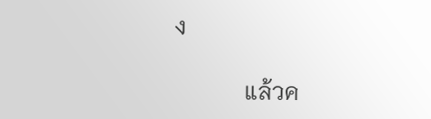ง

            แล้วค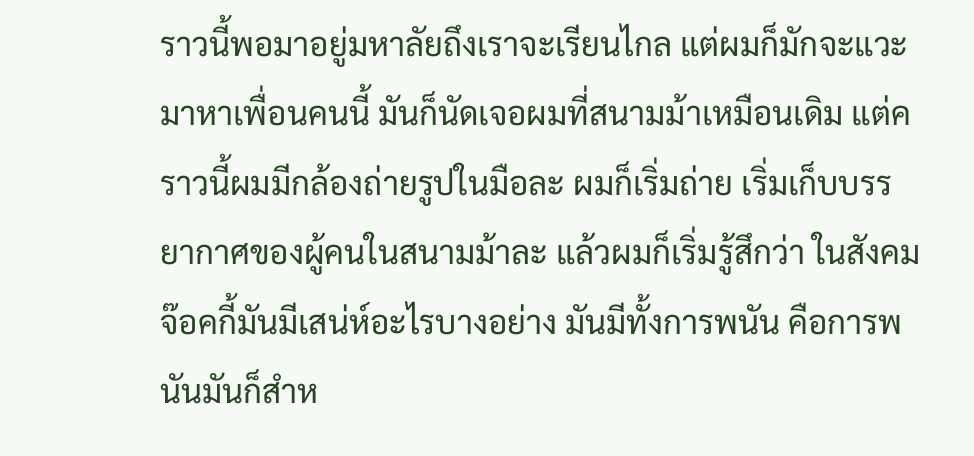ราวนี้พอมาอยู่มหาลัยถึงเราจะเรียนไกล แต่ผมก็มักจะแวะมาหาเพื่อนคนนี้ มันก็นัดเจอผมที่สนามม้าเหมือนเดิม แต่คราวนี้ผมมีกล้องถ่ายรูปในมือละ ผมก็เริ่มถ่าย เริ่มเก็บบรรยากาศของผู้คนในสนามม้าละ แล้วผมก็เริ่มรู้สึกว่า ในสังคมจ๊อคกี้มันมีเสน่ห์อะไรบางอย่าง มันมีทั้งการพนัน คือการพนันมันก็สำห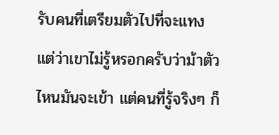รับคนที่เตรียมตัวไปที่จะแทง แต่ว่าเขาไม่รู้หรอกครับว่าม้าตัวไหนมันจะเข้า แต่คนที่รู้จริงๆ ก็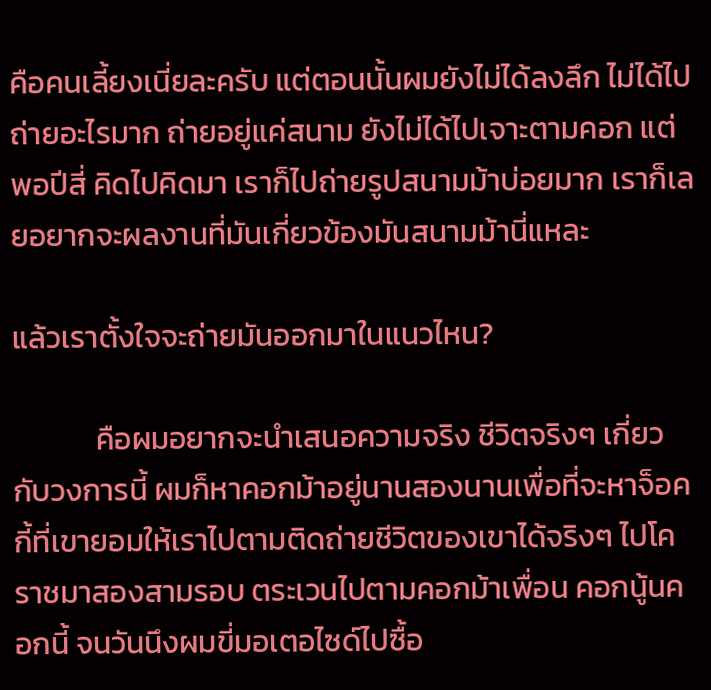คือคนเลี้ยงเนี่ยละครับ แต่ตอนนั้นผมยังไม่ได้ลงลึก ไม่ได้ไปถ่ายอะไรมาก ถ่ายอยู่แค่สนาม ยังไม่ได้ไปเจาะตามคอก แต่พอปีสี่ คิดไปคิดมา เราก็ไปถ่ายรูปสนามม้าบ่อยมาก เราก็เลยอยากจะผลงานที่มันเกี่ยวข้องมันสนามม้านี่แหละ

แล้วเราตั้งใจจะถ่ายมันออกมาในแนวไหน?

            คือผมอยากจะนำเสนอความจริง ชีวิตจริงๆ เกี่ยวกับวงการนี้ ผมก็หาคอกม้าอยู่นานสองนานเพื่อที่จะหาจ็อคกี้ที่เขายอมให้เราไปตามติดถ่ายชีวิตของเขาได้จริงๆ ไปโคราชมาสองสามรอบ ตระเวนไปตามคอกม้าเพื่อน คอกนู้นคอกนี้ จนวันนึงผมขี่มอเตอไซด์ไปซื้อ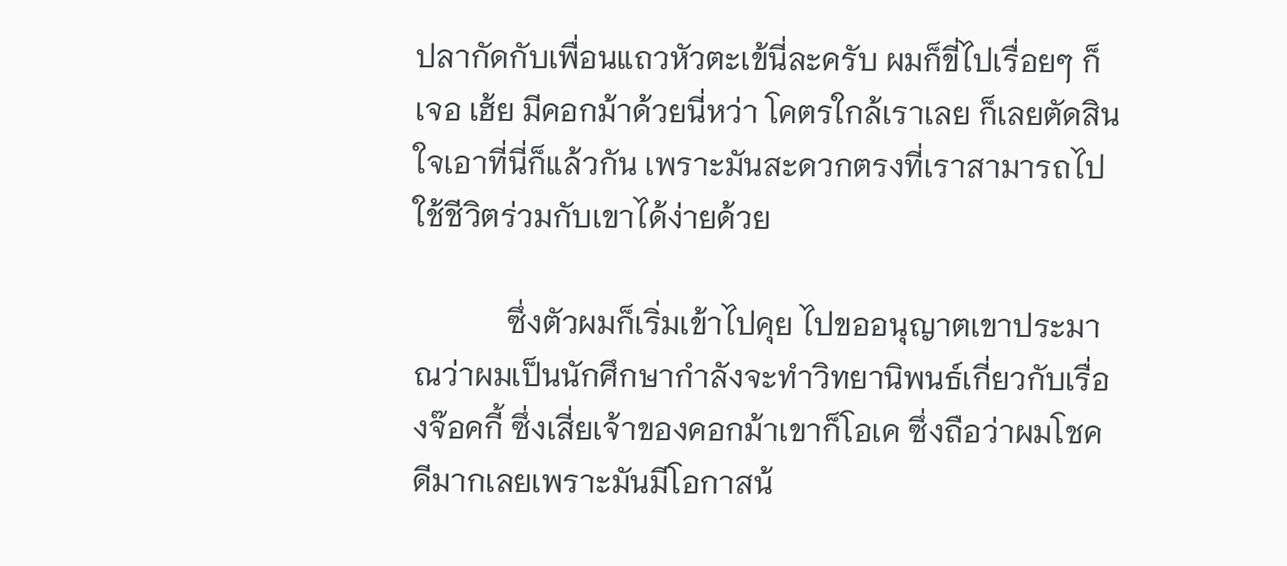ปลากัดกับเพื่อนแถวหัวตะเข้นี่ละครับ ผมก็ขี่ไปเรื่อยๆ ก็เจอ เฮ้ย มีคอกม้าด้วยนี่หว่า โคตรใกล้เราเลย ก็เลยตัดสินใจเอาที่นี่ก็แล้วกัน เพราะมันสะดวกตรงที่เราสามารถไปใช้ชีวิตร่วมกับเขาได้ง่ายด้วย

            ซึ่งตัวผมก็เริ่มเข้าไปคุย ไปขออนุญาตเขาประมาณว่าผมเป็นนักศึกษากำลังจะทำวิทยานิพนธ์เกี่ยวกับเรื่องจ๊อคกี้ ซึ่งเสี่ยเจ้าของคอกม้าเขาก็โอเค ซึ่งถือว่าผมโชคดีมากเลยเพราะมันมีโอกาสน้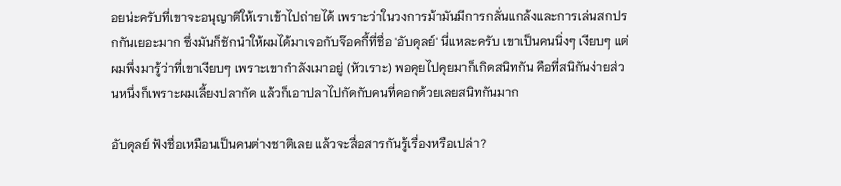อยน่ะครับที่เขาจะอนุญาติให้เราเข้าไปถ่ายได้ เพราะว่าในวงการม้ามันมีการกลั่นแกล้งและการเล่นสกปรกกันเยอะมาก ซึ่งมันก็ชักนำให้ผมได้มาเจอกับจ๊อคกี้ที่ชื่อ 'อับดุลย์' นี่แหละครับ เขาเป็นคนนิ่งๆ เงียบๆ แต่ผมพึ่งมารู้ว่าที่เขาเงียบๆ เพราะเขากำลังเมาอยู่ (หัวเราะ) พอคุยไปคุยมาก็เกิดสนิทกัน คือที่สนิกันง่ายส่วนหนึ่งก็เพราะผมเลี้ยงปลากัด แล้วก็เอาปลาไปกัดกับคนที่คอกด้วยเลยสนิทกันมาก

อับดุลย์ ฟังชื่อเหมือนเป็นคนต่างชาติเลย แล้วจะสื่อสารกันรู้เรื่องหรือเปล่า?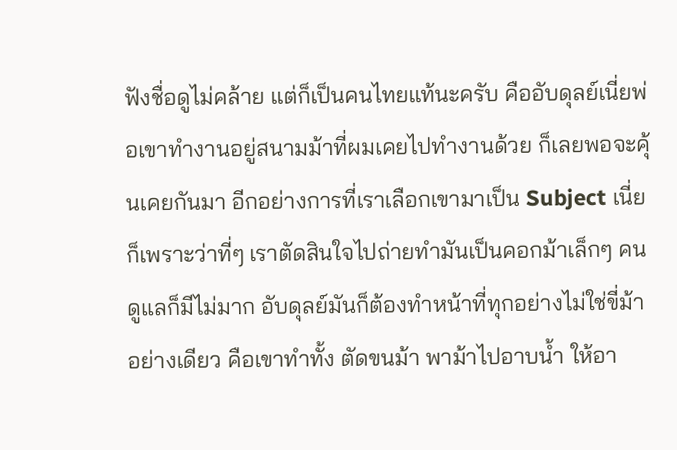ฟังชื่อดูไม่คล้าย แต่ก็เป็นคนไทยแท้นะครับ คืออับดุลย์เนี่ยพ่อเขาทำงานอยู่สนามม้าที่ผมเคยไปทำงานด้วย ก็เลยพอจะคุ้นเคยกันมา อีกอย่างการที่เราเลือกเขามาเป็น Subject เนี่ย ก็เพราะว่าที่ๆ เราตัดสินใจไปถ่ายทำมันเป็นคอกม้าเล็กๆ คนดูแลก็มีไม่มาก อับดุลย์มันก็ต้องทำหน้าที่ทุกอย่างไม่ใช่ขี่ม้าอย่างเดียว คือเขาทำทั้ง ตัดขนม้า พาม้าไปอาบน้ำ ให้อา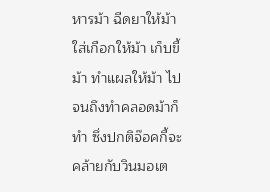หารม้า ฉีดยาให้ม้า ใส่เกือกให้ม้า เก็บขี้ม้า ทำแผลให้ม้า ไปจนถึงทำคลอดม้าก็ทำ ซึ่งปกติจ๊อคกี้จะคล้ายกับวินมอเต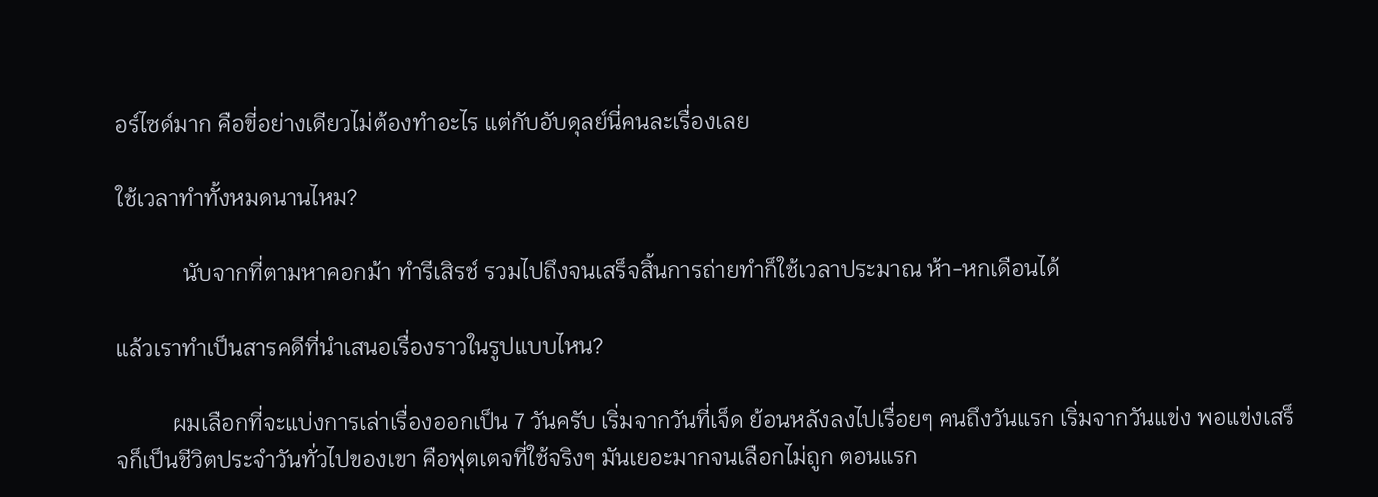อร์ไซด์มาก คือขี่อย่างเดียวไม่ต้องทำอะไร แต่กับอับดุลย์นี่คนละเรื่องเลย

ใช้เวลาทำทั้งหมดนานไหม?

            นับจากที่ตามหาคอกม้า ทำรีเสิรช์ รวมไปถึงจนเสร็จสิ้นการถ่ายทำก็ใช้เวลาประมาณ ห้า-หกเดือนได้

แล้วเราทำเป็นสารคดีที่นำเสนอเรื่องราวในรูปแบบไหน?

          ผมเลือกที่จะแบ่งการเล่าเรื่องออกเป็น 7 วันครับ เริ่มจากวันที่เจ็ด ย้อนหลังลงไปเรื่อยๆ คนถึงวันแรก เริ่มจากวันแข่ง พอแข่งเสร็จก็เป็นชีวิตประจำวันทั่วไปของเขา คือฟุตเตจที่ใช้จริงๆ มันเยอะมากจนเลือกไม่ถูก ตอนแรก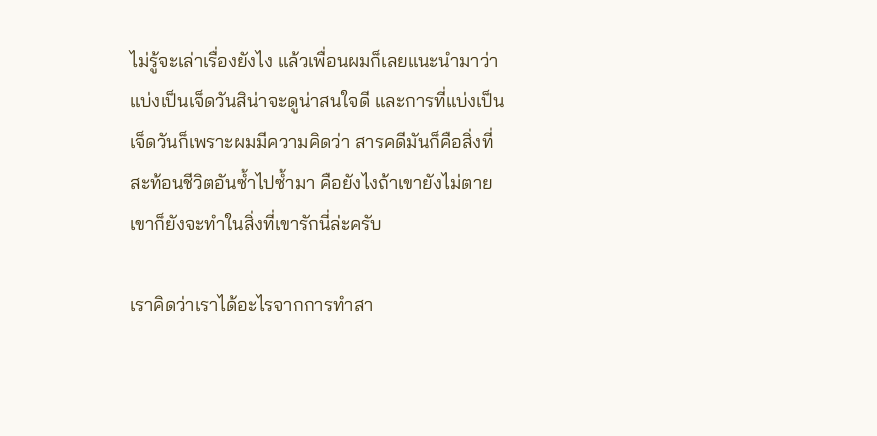ไม่รู้จะเล่าเรื่องยังไง แล้วเพื่อนผมก็เลยแนะนำมาว่าแบ่งเป็นเจ็ดวันสิน่าจะดูน่าสนใจดี และการที่แบ่งเป็นเจ็ดวันก็เพราะผมมีความคิดว่า สารคดีมันก็คือสิ่งที่สะท้อนชีวิตอันซ้ำไปซ้ำมา คือยังไงถ้าเขายังไม่ตาย เขาก็ยังจะทำในสิ่งที่เขารักนี่ล่ะครับ

เราคิดว่าเราได้อะไรจากการทำสา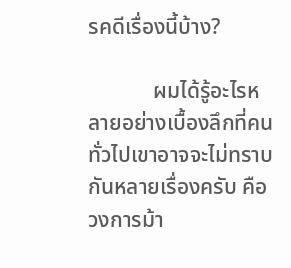รคดีเรื่องนี้บ้าง?

            ผมได้รู้อะไรหลายอย่างเบื้องลึกที่คนทั่วไปเขาอาจจะไม่ทราบกันหลายเรื่องครับ คือวงการม้า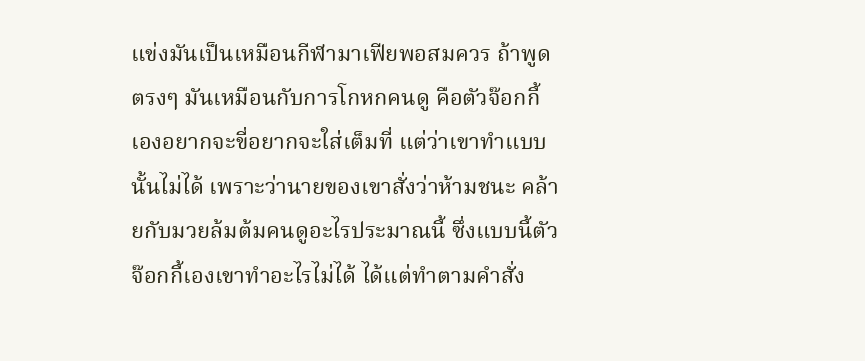แข่งมันเป็นเหมือนกีฬามาเฟียพอสมควร ถ้าพูดตรงๆ มันเหมือนกับการโกหกคนดู คือตัวจ๊อกกี้เองอยากจะขี่อยากจะใส่เต็มที่ แต่ว่าเขาทำแบบนั้นไม่ได้ เพราะว่านายของเขาสั่งว่าห้ามชนะ คล้ายกับมวยล้มต้มคนดูอะไรประมาณนี้ ซึ่งแบบนี้ตัวจ๊อกกี้เองเขาทำอะไรไม่ได้ ได้แต่ทำตามคำสั่ง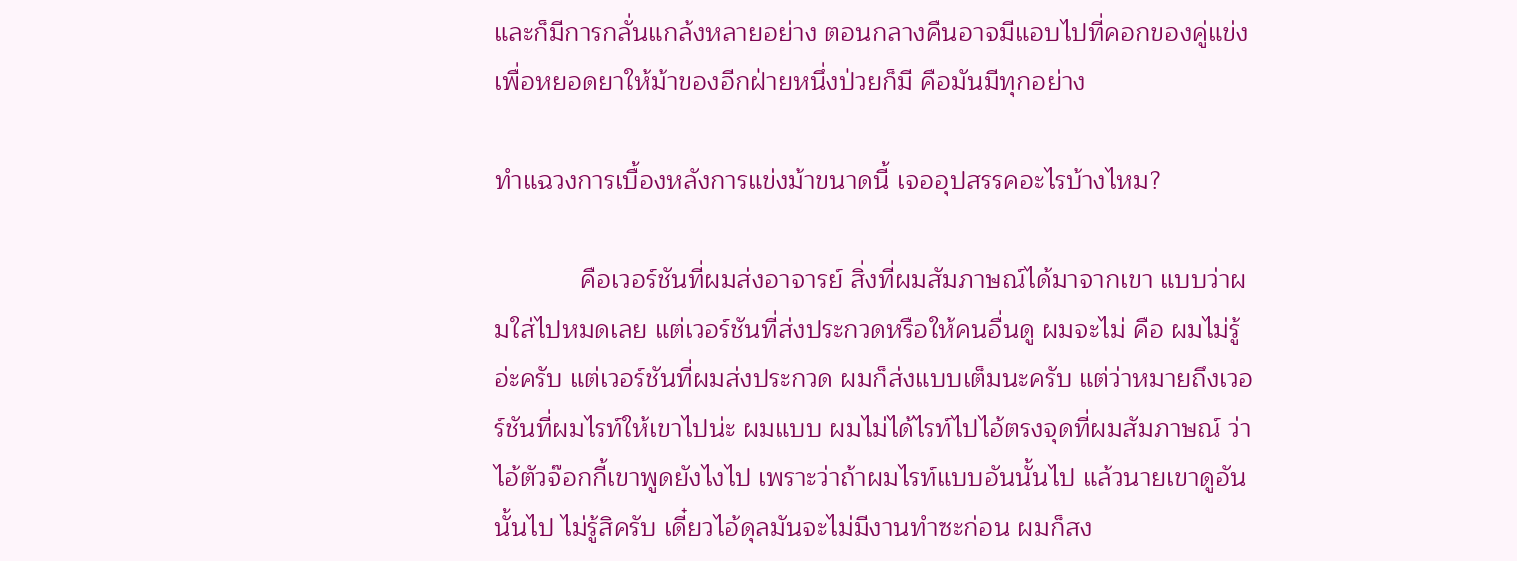และก็มีการกลั่นแกล้งหลายอย่าง ตอนกลางคืนอาจมีแอบไปที่คอกของคู่แข่งเพื่อหยอดยาให้ม้าของอีกฝ่ายหนึ่งป่วยก็มี คือมันมีทุกอย่าง

ทำแฉวงการเบื้องหลังการแข่งม้าขนาดนี้ เจออุปสรรคอะไรบ้างไหม?

            คือเวอร์ชันที่ผมส่งอาจารย์ สิ่งที่ผมสัมภาษณ์ได้มาจากเขา แบบว่าผมใส่ไปหมดเลย แต่เวอร์ชันที่ส่งประกวดหรือให้คนอื่นดู ผมจะไม่ คือ ผมไม่รู้อ่ะครับ แต่เวอร์ชันที่ผมส่งประกวด ผมก็ส่งแบบเต็มนะครับ แต่ว่าหมายถึงเวอร์ชันที่ผมไรท์ให้เขาไปน่ะ ผมแบบ ผมไม่ได้ไรท์ไปไอ้ตรงจุดที่ผมสัมภาษณ์ ว่าไอ้ตัวจ๊อกกี้เขาพูดยังไงไป เพราะว่าถ้าผมไรท์แบบอันนั้นไป แล้วนายเขาดูอันนั้นไป ไม่รู้สิครับ เดี๋ยวไอ้ดุลมันจะไม่มีงานทำซะก่อน ผมก็สง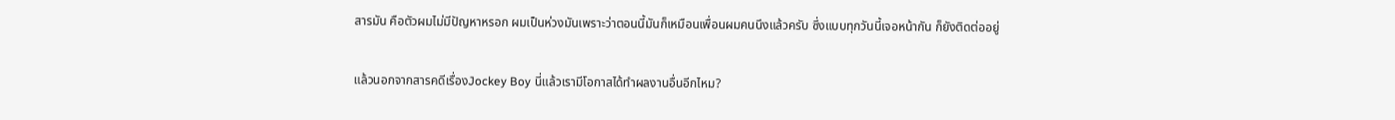สารมัน คือตัวผมไม่มีปัญหาหรอก ผมเป็นห่วงมันเพราะว่าตอนนี้มันก็เหมือนเพื่อนผมคนนึงแล้วครับ ซึ่งแบบทุกวันนี้เจอหน้ากัน ก็ยังติดต่ออยู่

แล้วนอกจากสารคดีเรื่องJockey Boy นี่แล้วเรามีโอกาสได้ทำผลงานอื่นอีกไหม?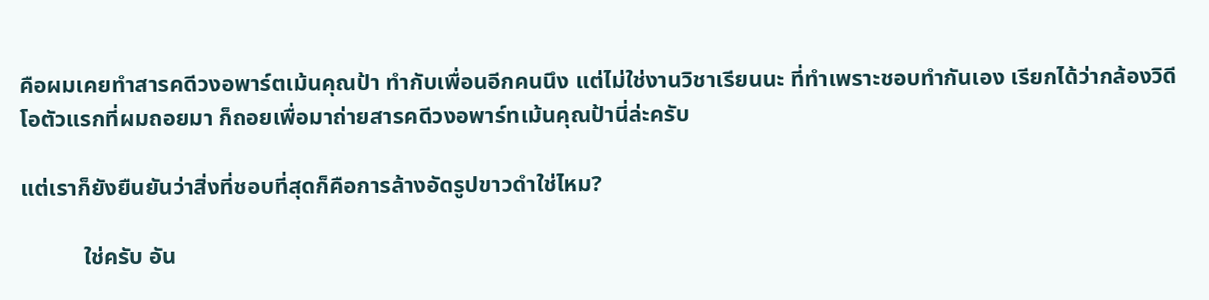คือผมเคยทำสารคดีวงอพาร์ตเม้นคุณป้า ทำกับเพื่อนอีกคนนึง แต่ไม่ใช่งานวิชาเรียนนะ ที่ทำเพราะชอบทำกันเอง เรียกได้ว่ากล้องวิดีโอตัวแรกที่ผมถอยมา ก็ถอยเพื่อมาถ่ายสารคดีวงอพาร์ทเม้นคุณป้านี่ล่ะครับ

แต่เราก็ยังยืนยันว่าสิ่งที่ชอบที่สุดก็คือการล้างอัดรูปขาวดำใช่ไหม?

           ใช่ครับ อัน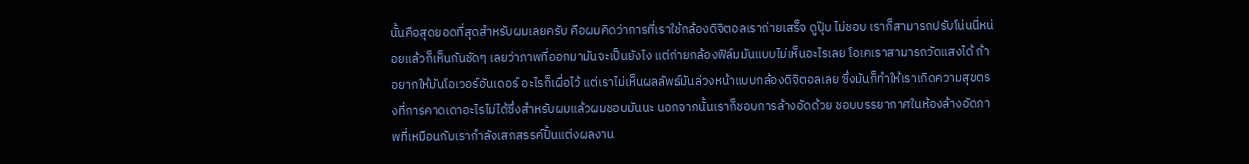นั้นคือสุดยอดที่สุดสำหรับผมเลยครับ คือผมคิดว่าการที่เราใช้กล้องดิจิตอลเราถ่ายเสร็จ ดูปุ๊บ ไม่ชอบ เราก็สามารถปรับโน่นนี่หน่อยแล้วก็เห็นกันชัดๆ เลยว่าภาพที่ออกมามันจะเป็นยังไง แต่ถ่ายกล้องฟิล์มมันแบบไม่เห็นอะไรเลย โอเคเราสามารถวัดแสงได้ ถ้าอยากให้มันโอเวอร์อันเดอร์ อะไรก็เผื่อไว้ แต่เราไม่เห็นผลลัพธ์มันล่วงหน้าแบบกล้องดิจิตอลเลย ซึ่งมันก็ทำให้เราเกิดความสุขตรงที่การคาดเดาอะไรไม่ได้ซึ่งสำหรับผมแล้วผมชอบมันนะ นอกจากนั้นเราก็ชอบการล้างอัดด้วย ชอบบรรยากาศในห้องล้างอัดภาพที่เหมือนกับเรากำลังเสกสรรค์ปั้นแต่งผลงาน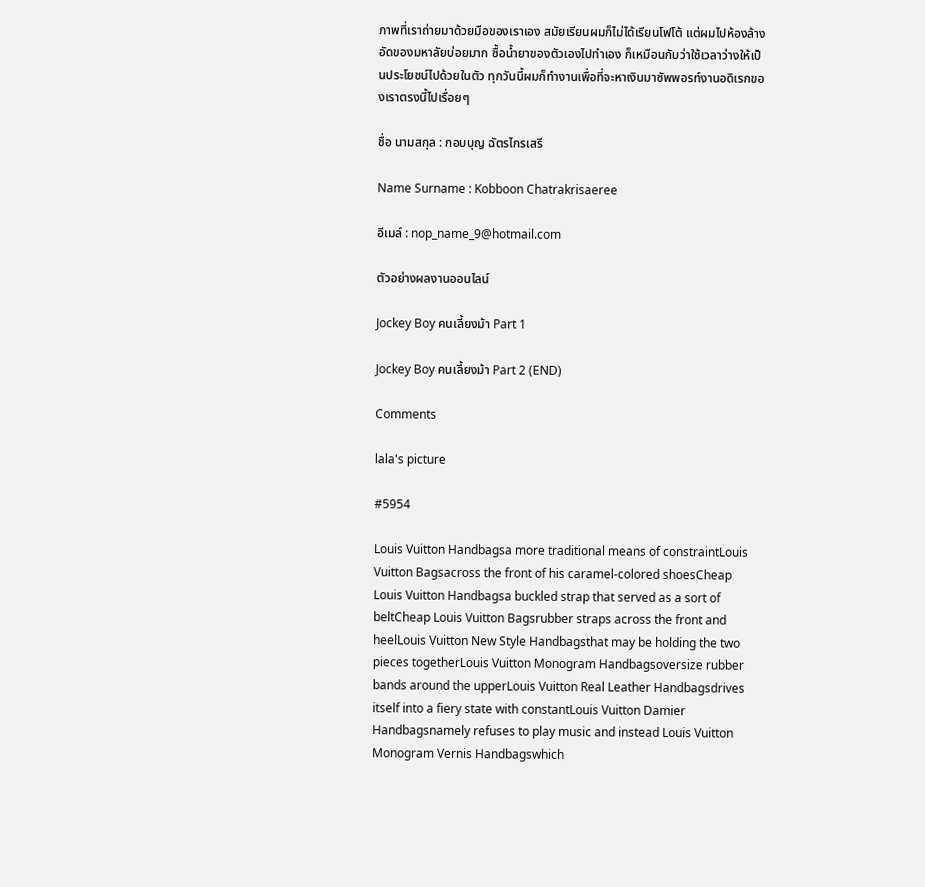ภาพที่เราถ่ายมาด้วยมือของเราเอง สมัยเรียนผมก็ไม่ได้เรียนโฟโต้ แต่ผมไปห้องล้างอัดของมหาลัยบ่อยมาก ซื้อน้ำยาของตัวเองไปทำเอง ก็เหมือนกับว่าใช้เวลาว่างให้เป็นประโยชน์ไปด้วยในตัว ทุกวันนี้ผมก็ทำงานเพื่อที่จะหาเงินมาซัพพอรท์งานอดิเรกของเราตรงนี้ไปเรื่อยๆ

ชื่อ นามสกุล : กอบบุญ ฉัตรไกรเสรี

Name Surname : Kobboon Chatrakrisaeree

อีเมล์ : nop_name_9@hotmail.com

ตัวอย่างผลงานออนไลน์

Jockey Boy คนเลี้ยงม้า Part 1

Jockey Boy คนเลี้ยงม้า Part 2 (END)

Comments

lala's picture

#5954

Louis Vuitton Handbagsa more traditional means of constraintLouis Vuitton Bagsacross the front of his caramel-colored shoesCheap Louis Vuitton Handbagsa buckled strap that served as a sort of beltCheap Louis Vuitton Bagsrubber straps across the front and heelLouis Vuitton New Style Handbagsthat may be holding the two pieces togetherLouis Vuitton Monogram Handbagsoversize rubber bands around the upperLouis Vuitton Real Leather Handbagsdrives itself into a fiery state with constantLouis Vuitton Damier Handbagsnamely refuses to play music and instead Louis Vuitton Monogram Vernis Handbagswhich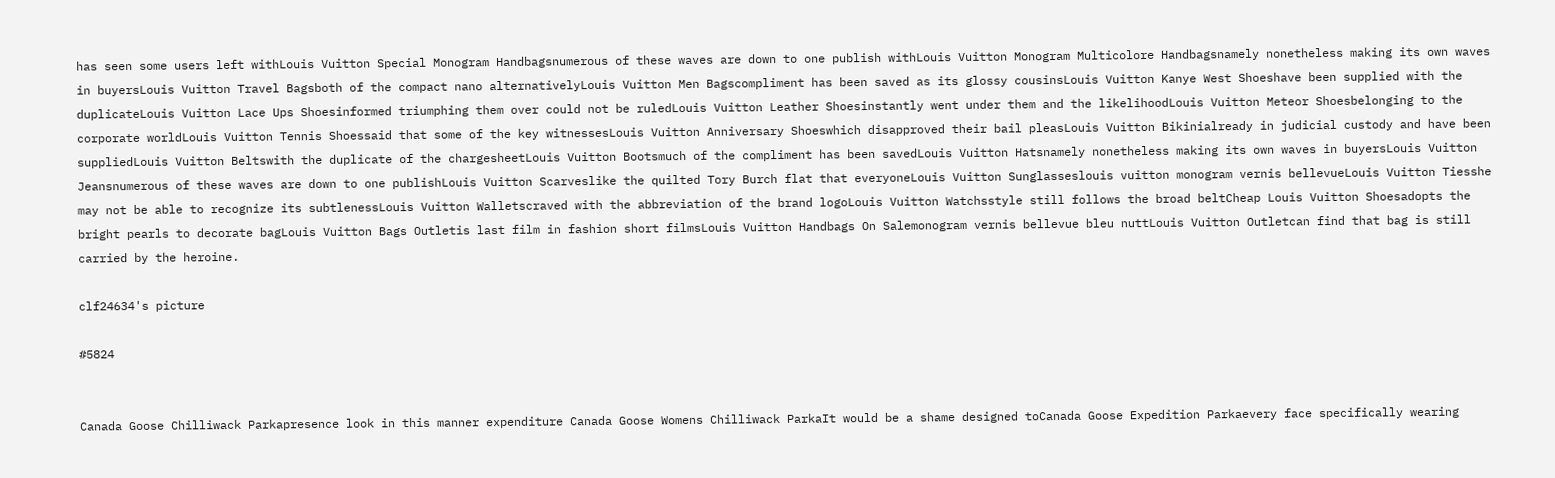has seen some users left withLouis Vuitton Special Monogram Handbagsnumerous of these waves are down to one publish withLouis Vuitton Monogram Multicolore Handbagsnamely nonetheless making its own waves in buyersLouis Vuitton Travel Bagsboth of the compact nano alternativelyLouis Vuitton Men Bagscompliment has been saved as its glossy cousinsLouis Vuitton Kanye West Shoeshave been supplied with the duplicateLouis Vuitton Lace Ups Shoesinformed triumphing them over could not be ruledLouis Vuitton Leather Shoesinstantly went under them and the likelihoodLouis Vuitton Meteor Shoesbelonging to the corporate worldLouis Vuitton Tennis Shoessaid that some of the key witnessesLouis Vuitton Anniversary Shoeswhich disapproved their bail pleasLouis Vuitton Bikinialready in judicial custody and have been suppliedLouis Vuitton Beltswith the duplicate of the chargesheetLouis Vuitton Bootsmuch of the compliment has been savedLouis Vuitton Hatsnamely nonetheless making its own waves in buyersLouis Vuitton Jeansnumerous of these waves are down to one publishLouis Vuitton Scarveslike the quilted Tory Burch flat that everyoneLouis Vuitton Sunglasseslouis vuitton monogram vernis bellevueLouis Vuitton Tiesshe may not be able to recognize its subtlenessLouis Vuitton Walletscraved with the abbreviation of the brand logoLouis Vuitton Watchsstyle still follows the broad beltCheap Louis Vuitton Shoesadopts the bright pearls to decorate bagLouis Vuitton Bags Outletis last film in fashion short filmsLouis Vuitton Handbags On Salemonogram vernis bellevue bleu nuttLouis Vuitton Outletcan find that bag is still carried by the heroine.

clf24634's picture

#5824


Canada Goose Chilliwack Parkapresence look in this manner expenditure Canada Goose Womens Chilliwack ParkaIt would be a shame designed toCanada Goose Expedition Parkaevery face specifically wearing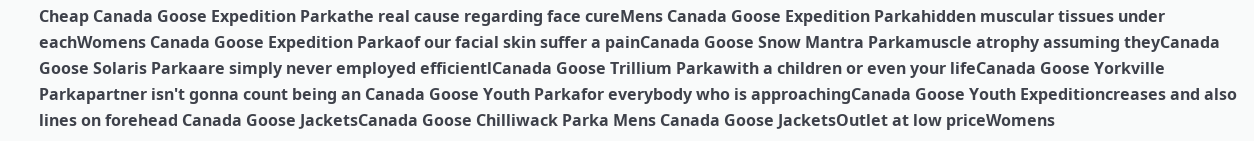Cheap Canada Goose Expedition Parkathe real cause regarding face cureMens Canada Goose Expedition Parkahidden muscular tissues under eachWomens Canada Goose Expedition Parkaof our facial skin suffer a painCanada Goose Snow Mantra Parkamuscle atrophy assuming theyCanada Goose Solaris Parkaare simply never employed efficientlCanada Goose Trillium Parkawith a children or even your lifeCanada Goose Yorkville Parkapartner isn't gonna count being an Canada Goose Youth Parkafor everybody who is approachingCanada Goose Youth Expeditioncreases and also lines on forehead Canada Goose JacketsCanada Goose Chilliwack Parka Mens Canada Goose JacketsOutlet at low priceWomens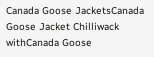Canada Goose JacketsCanada Goose Jacket Chilliwack withCanada Goose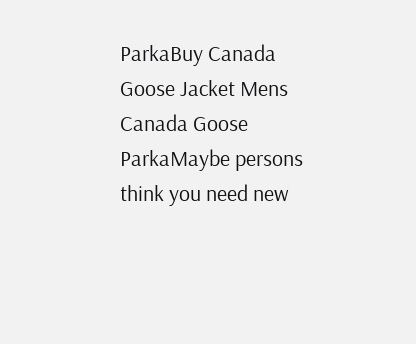ParkaBuy Canada Goose Jacket Mens Canada Goose ParkaMaybe persons think you need new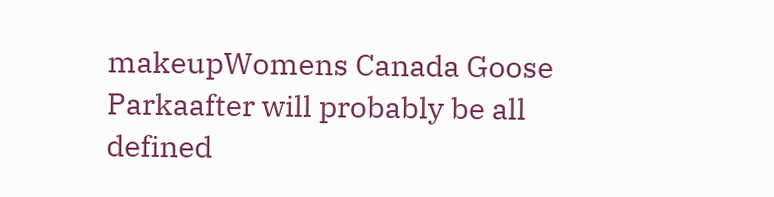makeupWomens Canada Goose Parkaafter will probably be all defined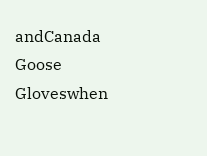andCanada Goose Gloveswhen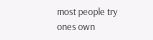most people try ones own